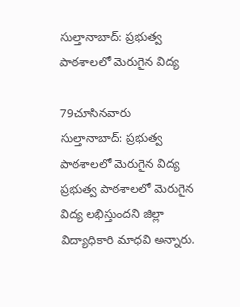సుల్తానాబాద్: ప్రభుత్వ పాఠశాలలో మెరుగైన విద్య

79చూసినవారు
సుల్తానాబాద్: ప్రభుత్వ పాఠశాలలో మెరుగైన విద్య
ప్రభుత్వ పాఠశాలలో మెరుగైన విద్య లభిస్తుందని జిల్లా విద్యాధికారి మాధవి అన్నారు.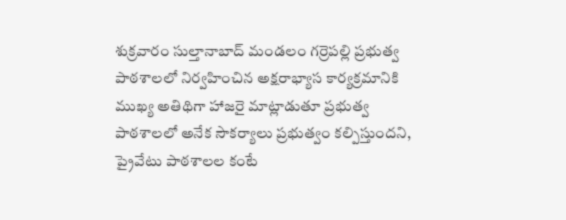శుక్రవారం సుల్తానాబాద్ మండలం గర్రెపల్లి ప్రభుత్వ పాఠశాలలో నిర్వహించిన అక్షరాభ్యాస కార్యక్రమానికి ముఖ్య అతిథిగా హాజరై మాట్లాడుతూ ప్రభుత్వ పాఠశాలలో అనేక సౌకర్యాలు ప్రభుత్వం కల్పిస్తుందని, ప్రైవేటు పాఠశాలల కంటే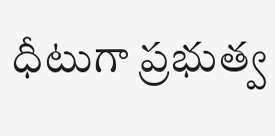ధీటుగా ప్రభుత్వ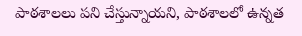పాఠశాలలు పని చేస్తున్నాయని, పాఠశాలలో ఉన్నత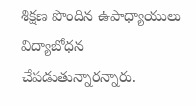శిక్షణ పొందిన ఉపాధ్యాయులు విద్యాబోధన చేపడుతున్నారన్నారు.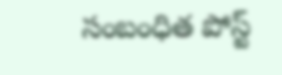సంబంధిత పోస్ట్